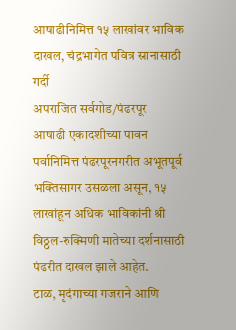आषाढीनिमित्त १५ लाखांवर भाविक दाखल, चंद्रभागेत पवित्र स्रानासाठी गर्दी
अपराजित सर्वगोड/पंढरपूर
आषाढी एकादशीच्या पावन पर्वानिमित्त पंढरपूरनगरीत अभूतपूर्व भक्तिसागर उसळला असून, १५ लाखांहून अधिक भाविकांनी श्री विठ्ठल-रुक्मिणी मातेच्या दर्शनासाठी पंढरीत दाखल झाले आहेत.
टाळ, मृदंगाच्या गजराने आणि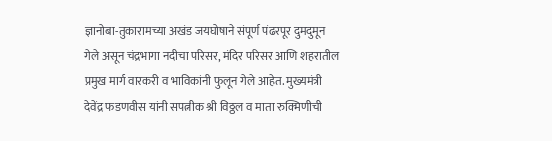ज्ञानोबा-तुकारामच्या अखंड जयघोषाने संपूर्ण पंढरपूर दुमदुमून गेले असून चंद्रभागा नदीचा परिसर, मंदिर परिसर आणि शहरातील प्रमुख मार्ग वारकरी व भाविकांनी फुलून गेले आहेत. मुख्यमंत्री देवेंद्र फडणवीस यांनी सपत्नीक श्री विठ्ठल व माता रुक्मिणीची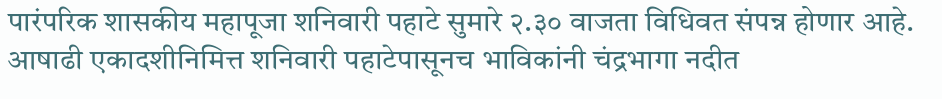पारंपरिक शासकीय महापूजा शनिवारी पहाटे सुमारे २.३० वाजता विधिवत संपन्न होणार आहे.
आषाढी एकादशीनिमित्त शनिवारी पहाटेपासूनच भाविकांनी चंद्रभागा नदीत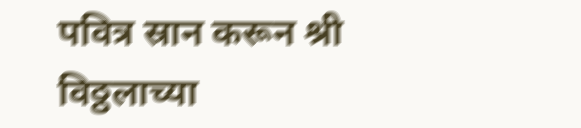पवित्र स्रान करून श्री विठ्ठलाच्या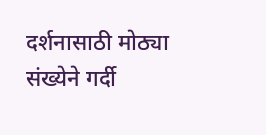दर्शनासाठी मोठ्या संख्येने गर्दी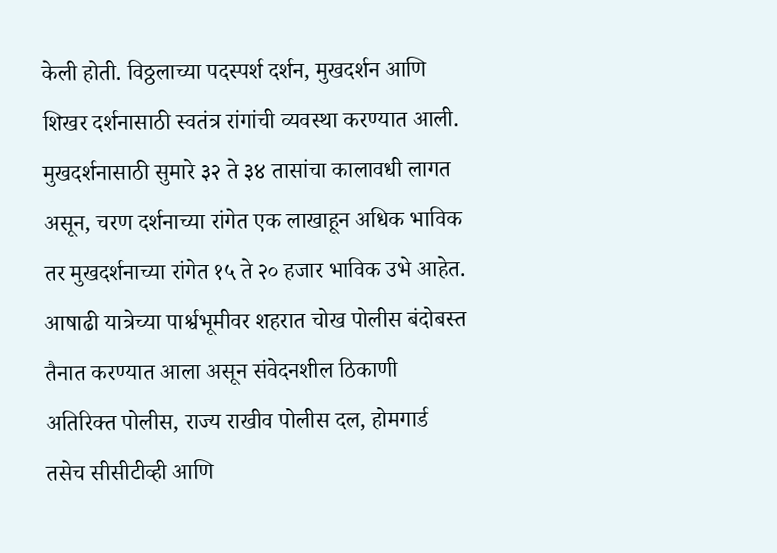केली होती. विठ्ठलाच्या पदस्पर्श दर्शन, मुखदर्शन आणि शिखर दर्शनासाठी स्वतंत्र रांगांची व्यवस्था करण्यात आली. मुखदर्शनासाठी सुमारे ३२ ते ३४ तासांचा कालावधी लागत असून, चरण दर्शनाच्या रांगेत एक लाखाहून अधिक भाविक तर मुखदर्शनाच्या रांगेत १५ ते २० हजार भाविक उभे आहेत.
आषाढी यात्रेच्या पार्श्वभूमीवर शहरात चोख पोलीस बंदोबस्त तैनात करण्यात आला असून संवेदनशील ठिकाणी अतिरिक्त पोलीस, राज्य राखीव पोलीस दल, होमगार्ड तसेच सीसीटीव्ही आणि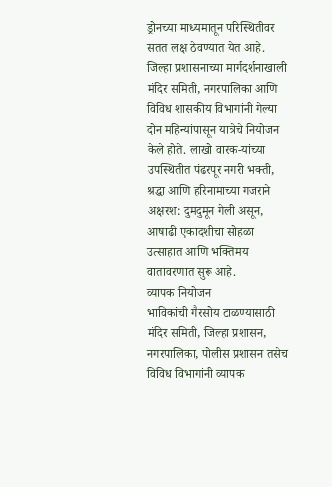ड्रोनच्या माध्यमातून परिस्थितीवर सतत लक्ष ठेवण्यात येत आहे. जिल्हा प्रशासनाच्या मार्गदर्शनाखाली मंदिर समिती, नगरपालिका आणि विविध शासकीय विभागांनी गेल्या दोन महिन्यांपासून यात्रेचे नियोजन केले होते. लाखो वारक-यांच्या उपस्थितीत पंढरपूर नगरी भक्ती, श्रद्धा आणि हरिनामाच्या गजराने अक्षरश: दुमदुमून गेली असून, आषाढी एकादशीचा सोहळा उत्साहात आणि भक्तिमय वातावरणात सुरू आहे.
व्यापक नियोजन
भाविकांची गैरसोय टाळण्यासाठी मंदिर समिती, जिल्हा प्रशासन, नगरपालिका, पोलीस प्रशासन तसेच विविध विभागांनी व्यापक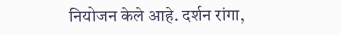नियोजन केले आहे. दर्शन रांगा,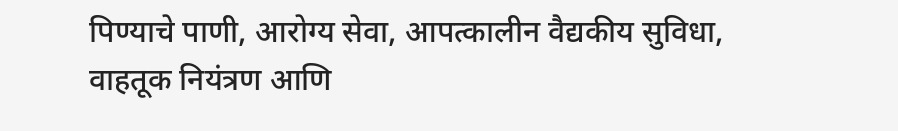पिण्याचे पाणी, आरोग्य सेवा, आपत्कालीन वैद्यकीय सुविधा, वाहतूक नियंत्रण आणि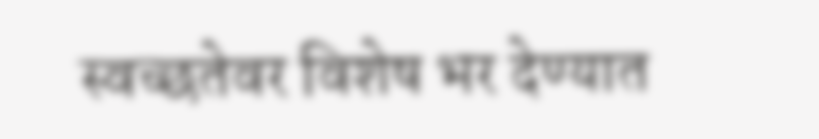स्वच्छतेवर विशेष भर देण्यात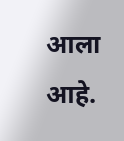आला आहे.